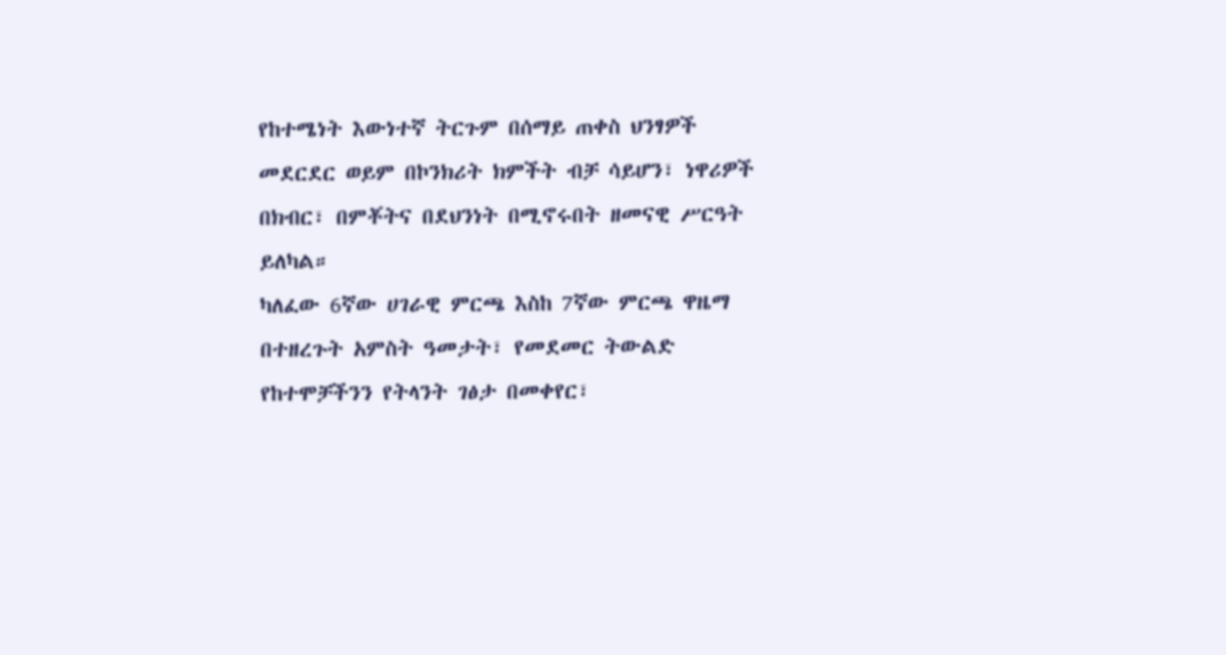የከተሜነት እውነተኛ ትርጉም በሰማይ ጠቀስ ህንፃዎች መደርደር ወይም በኮንክሪት ክምችት ብቻ ሳይሆን፣ ነዋሪዎች በክብር፣ በምቾትና በደህንነት በሚኖሩበት ዘመናዊ ሥርዓት ይለካል።
ካለፈው 6ኛው ሀገራዊ ምርጫ እስከ 7ኛው ምርጫ ዋዜማ በተዘረጉት አምስት ዓመታት፣ የመደመር ትውልድ የከተሞቻችንን የትላንት ገፅታ በመቀየር፣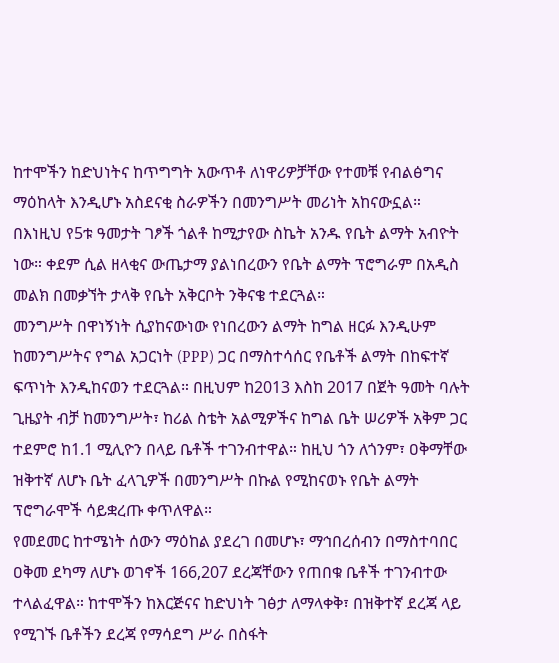ከተሞችን ከድህነትና ከጥግግት አውጥቶ ለነዋሪዎቻቸው የተመቹ የብልፅግና ማዕከላት እንዲሆኑ አስደናቂ ስራዎችን በመንግሥት መሪነት አከናውኗል።
በእነዚህ የ5ቱ ዓመታት ገፆች ጎልቶ ከሚታየው ስኬት አንዱ የቤት ልማት አብዮት ነው። ቀደም ሲል ዘላቂና ውጤታማ ያልነበረውን የቤት ልማት ፕሮግራም በአዲስ መልክ በመቃኘት ታላቅ የቤት አቅርቦት ንቅናቄ ተደርጓል።
መንግሥት በዋነኝነት ሲያከናውነው የነበረውን ልማት ከግል ዘርፉ እንዲሁም ከመንግሥትና የግል አጋርነት (PPP) ጋር በማስተሳሰር የቤቶች ልማት በከፍተኛ ፍጥነት እንዲከናወን ተደርጓል። በዚህም ከ2013 እስከ 2017 በጀት ዓመት ባሉት ጊዜያት ብቻ ከመንግሥት፣ ከሪል ስቴት አልሚዎችና ከግል ቤት ሠሪዎች አቅም ጋር ተደምሮ ከ1.1 ሚሊዮን በላይ ቤቶች ተገንብተዋል። ከዚህ ጎን ለጎንም፣ ዐቅማቸው ዝቅተኛ ለሆኑ ቤት ፈላጊዎች በመንግሥት በኩል የሚከናወኑ የቤት ልማት ፕሮግራሞች ሳይቋረጡ ቀጥለዋል።
የመደመር ከተሜነት ሰውን ማዕከል ያደረገ በመሆኑ፣ ማኅበረሰብን በማስተባበር ዐቅመ ደካማ ለሆኑ ወገኖች 166,207 ደረጃቸውን የጠበቁ ቤቶች ተገንብተው ተላልፈዋል። ከተሞችን ከእርጅናና ከድህነት ገፅታ ለማላቀቅ፣ በዝቅተኛ ደረጃ ላይ የሚገኙ ቤቶችን ደረጃ የማሳደግ ሥራ በስፋት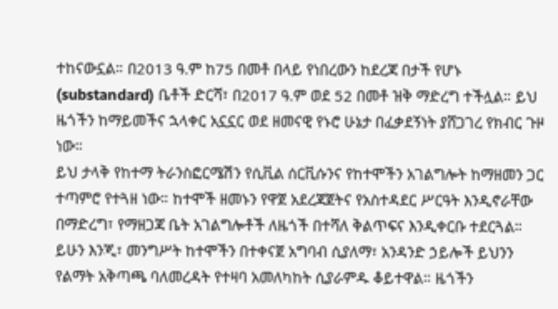ተከናውኗል። በ2013 ዓ.ም ከ75 በመቶ በላይ የነበረውን ከደረጃ በታች የሆኑ (substandard) ቤቶች ድርሻ፣ በ2017 ዓ.ም ወደ 52 በመቶ ዝቅ ማድረግ ተችሏል። ይህ ዜጎችን ከማይመችና ኋላቀር አኗኗር ወደ ዘመናዊ የኑሮ ሁኔታ በፈቃደኝነት ያሸጋገረ የክብር ጉዞ ነው።
ይህ ታላቅ የከተማ ትራንስፎርሜሽን የሲቪል ሰርቪሱንና የከተሞችን አገልግሎት ከማዘመን ጋር ተጣምሮ የተጓዘ ነው። ከተሞች ዘመኑን የዋጀ አደረጃጀትና የአስተዳደር ሥርዓት እንዲኖራቸው በማድረግ፣ የማዘጋጃ ቤት አገልግሎቶች ለዜጎች በተሻለ ቅልጥፍና እንዲቀርቡ ተደርጓል።
ይሁን እንጂ፣ መንግሥት ከተሞችን በተቀናጀ አግባብ ሲያለማ፣ አንዳንድ ኃይሎች ይህንን የልማት አቅጣጫ ባለመረዳት የተዛባ አመለካከት ሲያራምዱ ቆይተዋል። ዜጎችን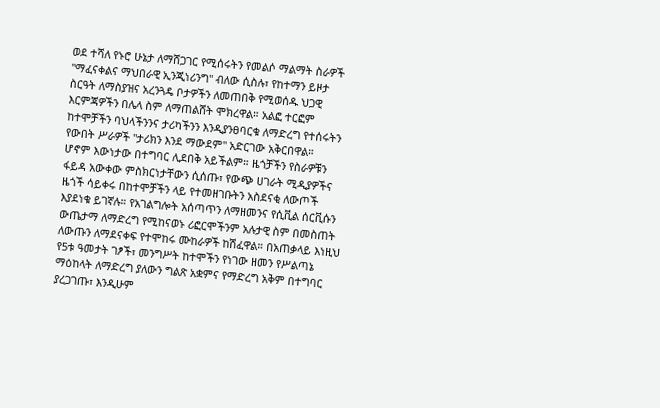ወደ ተሻለ የኑሮ ሁኔታ ለማሸጋገር የሚሰሩትን የመልሶ ማልማት ስራዎች "ማፈናቀልና ማህበራዊ ኢንጂነሪንግ" ብለው ሲስሉ፣ የከተማን ይዞታ ስርዓት ለማስያዝና አረንጓዴ ቦታዎችን ለመጠበቅ የሚወሰዱ ህጋዊ እርምጃዎችን በሌላ ስም ለማጠልሸት ሞክረዋል። አልፎ ተርፎም ከተሞቻችን ባህላችንንና ታሪካችንን እንዲያንፀባርቁ ለማድረግ የተሰሩትን የውበት ሥራዎች "ታሪክን እንደ ማውደም" አድርገው አቅርበዋል።
ሆኖም እውነታው በተግባር ሊደበቅ አይችልም። ዜጎቻችን የስራዎቹን ፋይዳ አውቀው ምስክርነታቸውን ሲሰጡ፣ የውጭ ሀገራት ሚዲያዎችና ዜጎች ሳይቀሩ በከተሞቻችን ላይ የተመዘገቡትን አስደናቂ ለውጦች እያደነቁ ይገኛሉ። የአገልግሎት አሰጣጥን ለማዘመንና የሲቪል ሰርቪሱን ውጤታማ ለማድረግ የሚከናወኑ ሪፎርሞችንም አሉታዊ ስም በመስጠት ለውጡን ለማደናቀፍ የተሞከሩ ሙከራዎች ከሽፈዋል። በአጠቃላይ እነዚህ የ5ቱ ዓመታት ገፆች፣ መንግሥት ከተሞችን የነገው ዘመን የሥልጣኔ ማዕከላት ለማድረግ ያለውን ግልጽ አቋምና የማድረግ አቅም በተግባር ያረጋገጡ፣ እንዲሁም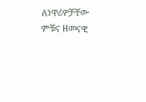ለነዋሪዎቻቸው ምቹና ዘመናዊ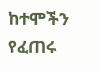ከተሞችን የፈጠሩ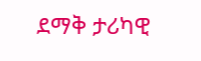ደማቅ ታሪካዊ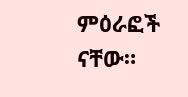ምዕራፎች ናቸው።